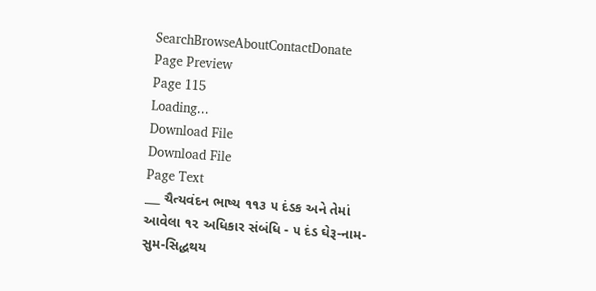SearchBrowseAboutContactDonate
Page Preview
Page 115
Loading...
Download File
Download File
Page Text
___ ચૈત્યવંદન ભાષ્ય ૧૧૩ ૫ દંડક અને તેમાં આવેલા ૧૨ અધિકાર સંબંધિ - ૫ દંડ ઘેરૂ-નામ-સુમ-સિદ્ધથય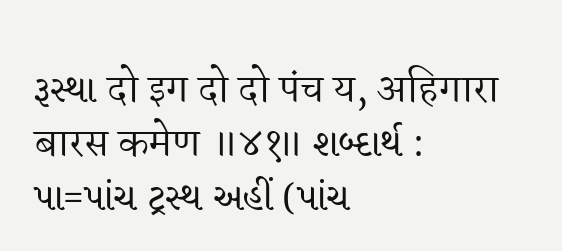રૂસ્થા दो इग दो दो पंच य, अहिगारा बारस कमेण ॥४१॥ શબ્દાર્થ : પા=પાંચ ટ્રસ્થ અહીં (પાંચ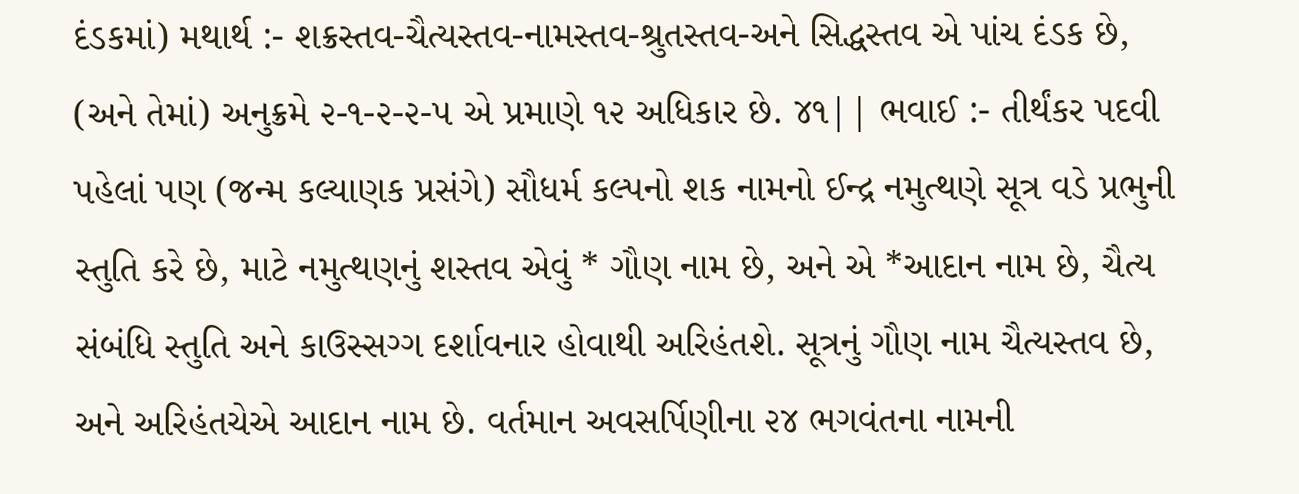દંડકમાં) મથાર્થ :- શક્રસ્તવ-ચૈત્યસ્તવ-નામસ્તવ-શ્રુતસ્તવ-અને સિદ્ધસ્તવ એ પાંચ દંડક છે, (અને તેમાં) અનુક્રમે ૨-૧-૨-૨-૫ એ પ્રમાણે ૧૨ અધિકાર છે. ૪૧|| ભવાઈ :- તીર્થંકર પદવી પહેલાં પણ (જન્મ કલ્યાણક પ્રસંગે) સૌધર્મ કલ્પનો શક નામનો ઈન્દ્ર નમુત્થણે સૂત્ર વડે પ્રભુની સ્તુતિ કરે છે, માટે નમુત્થણનું શસ્તવ એવું * ગૌણ નામ છે, અને એ *આદાન નામ છે, ચૈત્ય સંબંધિ સ્તુતિ અને કાઉસ્સગ્ગ દર્શાવનાર હોવાથી અરિહંતશે. સૂત્રનું ગૌણ નામ ચૈત્યસ્તવ છે, અને અરિહંતચેએ આદાન નામ છે. વર્તમાન અવસર્પિણીના ૨૪ ભગવંતના નામની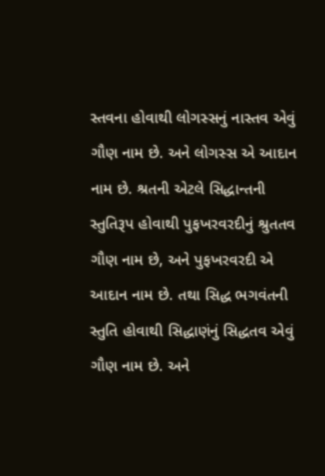સ્તવના હોવાથી લોગસ્સનું નાસ્તવ એવું ગૌણ નામ છે. અને લોગસ્સ એ આદાન નામ છે. શ્રતની એટલે સિદ્ધાન્તની સ્તુતિરૂપ હોવાથી પુફખરવરદીનું શ્રુતતવ ગૌણ નામ છે, અને પુફખરવરદી એ આદાન નામ છે. તથા સિદ્ધ ભગવંતની સ્તુતિ હોવાથી સિદ્ધાણંનું સિદ્ધતવ એવું ગૌણ નામ છે. અને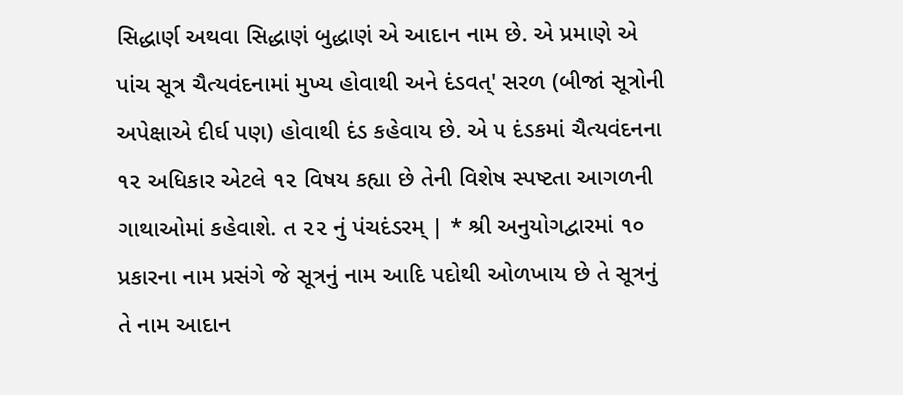સિદ્ધાર્ણ અથવા સિદ્ધાણં બુદ્ધાણં એ આદાન નામ છે. એ પ્રમાણે એ પાંચ સૂત્ર ચૈત્યવંદનામાં મુખ્ય હોવાથી અને દંડવત્' સરળ (બીજાં સૂત્રોની અપેક્ષાએ દીર્ઘ પણ) હોવાથી દંડ કહેવાય છે. એ ૫ દંડકમાં ચૈત્યવંદનના ૧૨ અધિકાર એટલે ૧૨ વિષય કહ્યા છે તેની વિશેષ સ્પષ્ટતા આગળની ગાથાઓમાં કહેવાશે. ત ૨૨ નું પંચદંડરમ્ | * શ્રી અનુયોગદ્વારમાં ૧૦ પ્રકારના નામ પ્રસંગે જે સૂત્રનું નામ આદિ પદોથી ઓળખાય છે તે સૂત્રનું તે નામ આદાન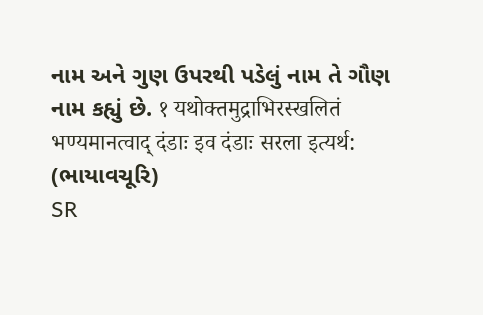નામ અને ગુણ ઉપરથી પડેલું નામ તે ગૌણ નામ કહ્યું છે. १ यथोक्तमुद्राभिरस्खलितं भण्यमानत्वाद् दंडाः इव दंडाः सरला इत्यर्थ: (ભાયાવચૂરિ)
SR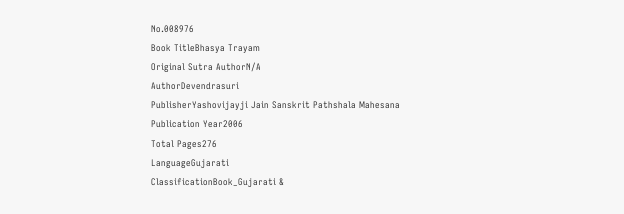No.008976
Book TitleBhasya Trayam
Original Sutra AuthorN/A
AuthorDevendrasuri
PublisherYashovijayji Jain Sanskrit Pathshala Mahesana
Publication Year2006
Total Pages276
LanguageGujarati
ClassificationBook_Gujarati &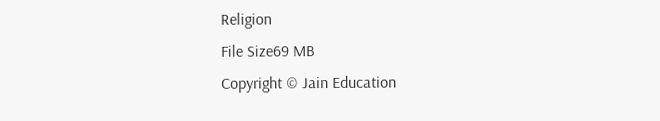Religion
File Size69 MB
Copyright © Jain Education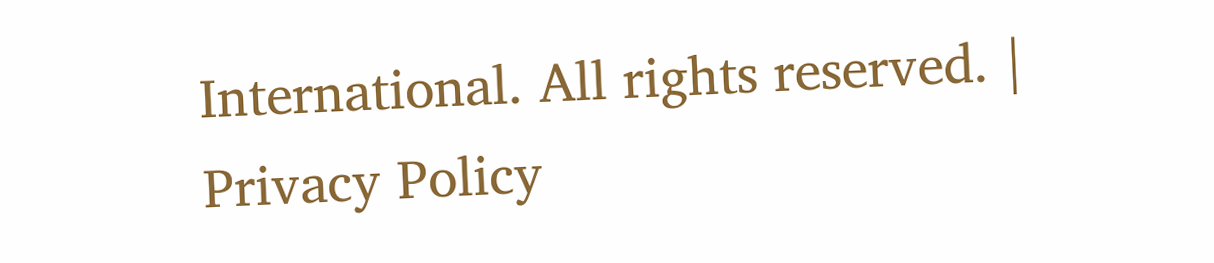International. All rights reserved. | Privacy Policy